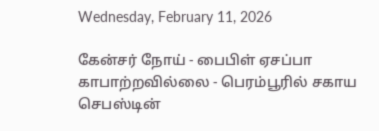Wednesday, February 11, 2026

கேன்சர் நோய் - பைபிள் ஏசப்பா காபாற்றவில்லை - பெரம்பூரில் சகாய செபஸ்டின்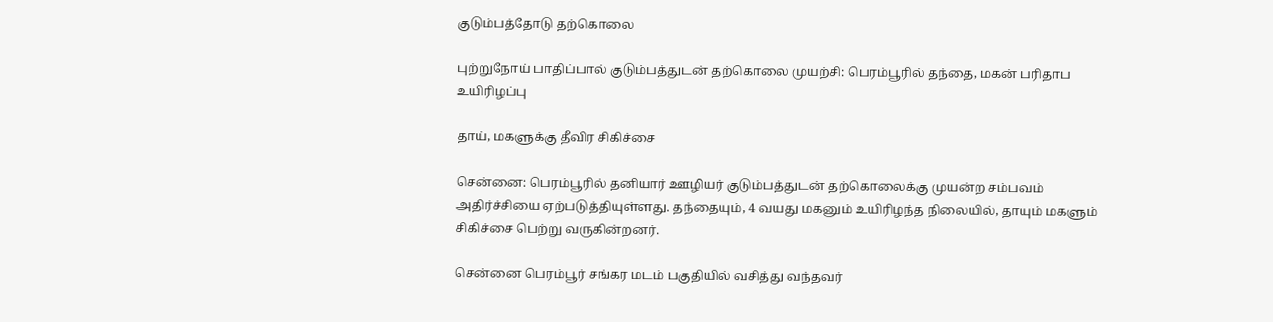குடும்பத்தோடு தற்கொலை

புற்றுநோய் பாதிப்பால் குடும்பத்துடன் தற்கொலை முயற்சி: பெரம்பூரில் தந்தை, மகன் பரிதாப உயிரிழப்பு

தாய், மகளுக்கு தீவிர சிகிச்சை

சென்னை: பெரம்பூரில் தனியார் ஊழியர் குடும்பத்துடன் தற்கொலைக்கு முயன்ற சம்பவம் அதிர்ச்சியை ஏற்படுத்தியுள்ளது. தந்தையும், 4 வயது மகனும் உயிரிழந்த நிலையில், தாயும் மகளும் சிகிச்சை பெற்று வருகின்றனர்.

சென்னை பெரம்பூர் சங்கர மடம் பகுதியில் வசித்து வந்தவர்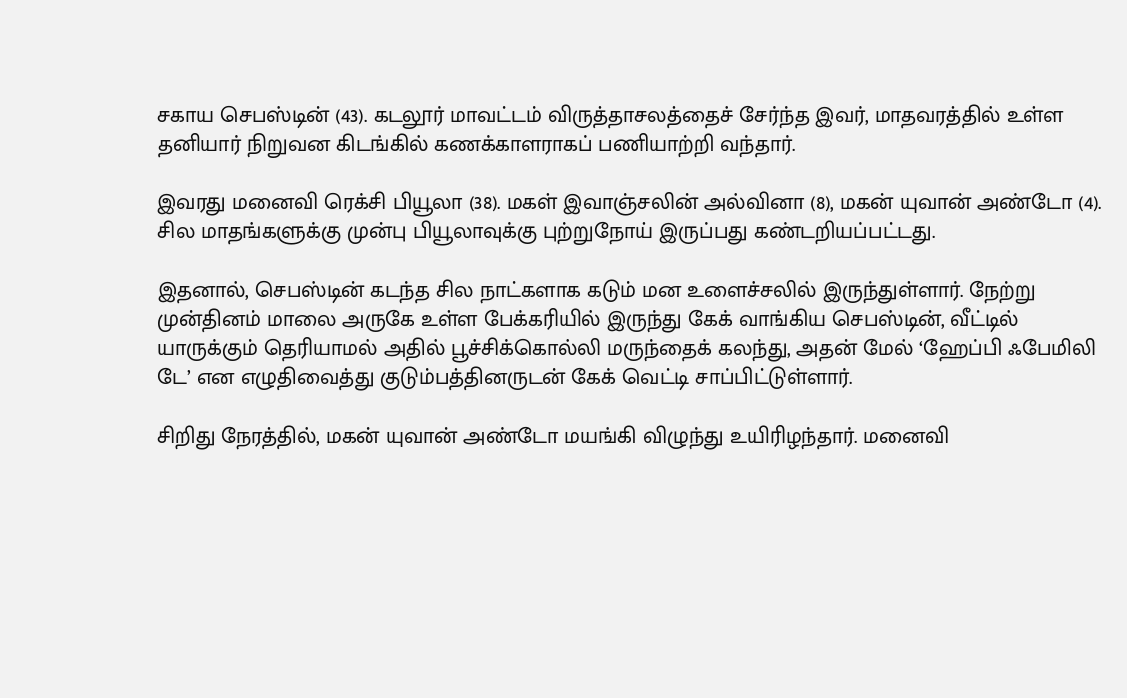சகாய செபஸ்டின் (43). கடலூர் மாவட்டம் விருத்தாசலத்தைச் சேர்ந்த இவர், மாதவரத்தில் உள்ள தனியார் நிறுவன கிடங்கில் கணக்காளராகப் பணியாற்றி வந்தார்.

இவரது மனைவி ரெக்சி பியூலா (38). மகள் இவாஞ்சலின் அல்வினா (8), மகன் யுவான் அண்டோ (4). சில மாதங்களுக்கு முன்பு பியூலாவுக்கு புற்றுநோய் இருப்பது கண்டறியப்பட்டது.

இதனால், செபஸ்டின் கடந்த சில நாட்களாக கடும் மன உளைச்சலில் இருந்துள்ளார். நேற்று முன்தினம் மாலை அருகே உள்ள பேக்கரியில் இருந்து கேக் வாங்கிய செபஸ்டின், வீட்டில் யாருக்கும் தெரியாமல் அதில் பூச்சிக்கொல்லி மருந்தைக் கலந்து, அதன் மேல் ‘ஹேப்பி ஃபேமிலி டே’ என எழுதிவைத்து குடும்பத்தினருடன் கேக் வெட்டி சாப்பிட்டுள்ளார்.

சிறிது நேரத்தில், மகன் யுவான் அண்டோ மயங்கி விழுந்து உயிரிழந்தார். மனைவி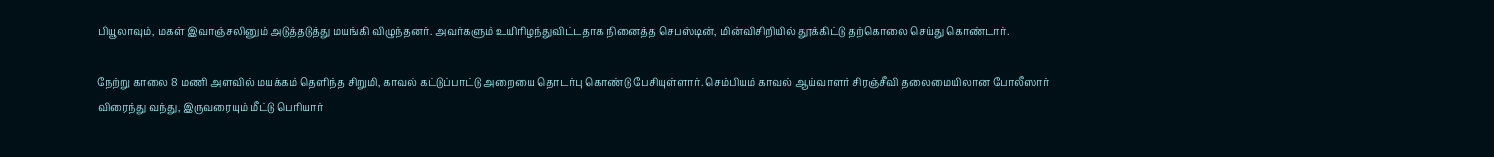பியூலாவும், மகள் இவாஞ்சலினும் அடுத்தடுத்து மயங்கி விழுந்தனர். அவர்களும் உயிரிழந்துவிட்டதாக நினைத்த செபஸ்டின், மின்விசிறியில் தூக்கிட்டு தற்கொலை செய்து கொண்டார்.

நேற்று காலை 8 மணி அளவில் மயக்கம் தெளிந்த சிறுமி, காவல் கட்டுப்பாட்டு அறையை தொடர்பு கொண்டு பேசியுள்ளார். செம்பியம் காவல் ஆய்வாளர் சிரஞ்சீவி தலைமையிலான போலீஸார் விரைந்து வந்து, இருவரையும் மீட்டு பெரியார்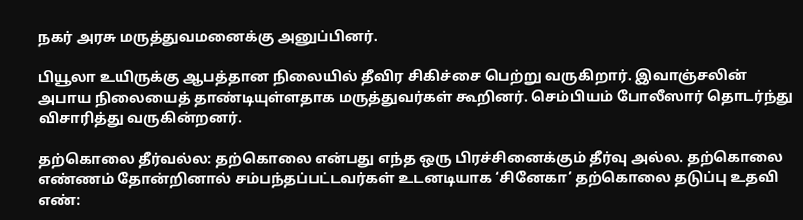நகர் அரசு மருத்துவமனைக்கு அனுப்பினர்.

பியூலா உயிருக்கு ஆபத்தான நிலையில் தீவிர சிகிச்சை பெற்று வருகிறார். இவாஞ்சலின் அபாய நிலையைத் தாண்டியுள்ளதாக மருத்துவர்கள் கூறினர். செம்பியம் போலீஸார் தொடர்ந்து விசாரித்து வருகின்றனர்.

தற்கொலை தீர்வல்ல: தற்கொலை என்பது எந்த ஒரு பிரச்சினைக்கும் தீர்வு அல்ல. தற்கொலை எண்ணம் தோன்றினால் சம்பந்தப்பட்டவர்கள் உடனடியாக ‘சினேகா’ தற்கொலை தடுப்பு உதவி எண்: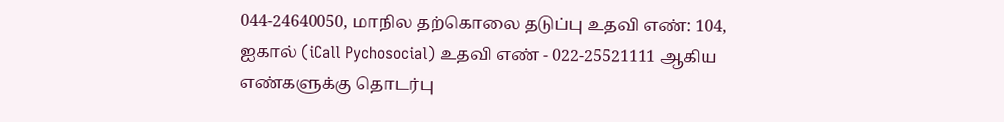044-24640050, மாநில தற்கொலை தடுப்பு உதவி எண்: 104, ஐகால் (iCall Pychosocial) உதவி எண் - 022-25521111 ஆகிய எண்களுக்கு தொடர்பு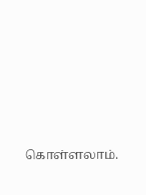கொள்ளலாம்.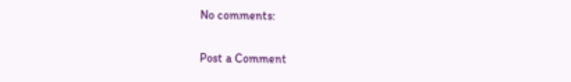No comments:

Post a Comment